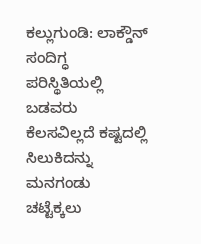ಕಲ್ಲುಗುಂಡಿ: ಲಾಕ್ಡೌನ್ ಸಂದಿಗ್ಧ ಪರಿಸ್ಥಿತಿಯಲ್ಲಿ ಬಡವರು ಕೆಲಸವಿಲ್ಲದೆ ಕಷ್ಟದಲ್ಲಿ ಸಿಲುಕಿದನ್ನು ಮನಗಂಡು ಚಟ್ಟೆಕ್ಕಲು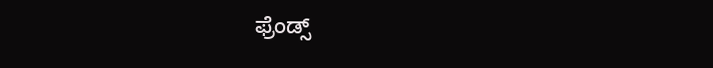ಫ್ರೆಂಡ್ಸ್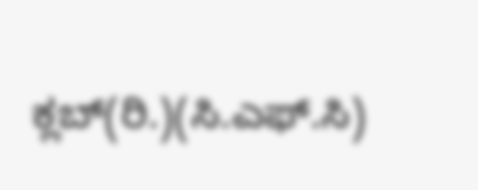ಕ್ಲಬ್(ರಿ.)(ಸಿ.ಎಫ್.ಸಿ)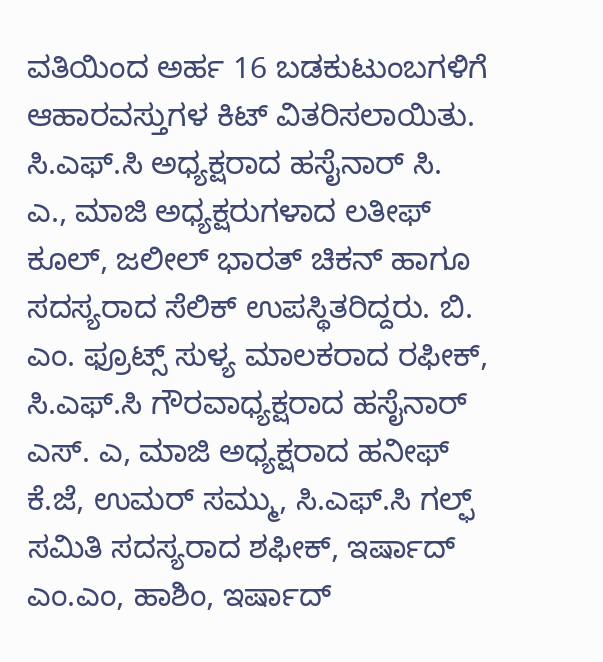ವತಿಯಿಂದ ಅರ್ಹ 16 ಬಡಕುಟುಂಬಗಳಿಗೆ ಆಹಾರವಸ್ತುಗಳ ಕಿಟ್ ವಿತರಿಸಲಾಯಿತು.
ಸಿ.ಎಫ್.ಸಿ ಅಧ್ಯಕ್ಷರಾದ ಹಸೈನಾರ್ ಸಿ. ಎ., ಮಾಜಿ ಅಧ್ಯಕ್ಷರುಗಳಾದ ಲತೀಫ್ ಕೂಲ್, ಜಲೀಲ್ ಭಾರತ್ ಚಿಕನ್ ಹಾಗೂ ಸದಸ್ಯರಾದ ಸೆಲಿಕ್ ಉಪಸ್ಥಿತರಿದ್ದರು. ಬಿ. ಎಂ. ಫ್ರೂಟ್ಸ್ ಸುಳ್ಯ ಮಾಲಕರಾದ ರಫೀಕ್, ಸಿ.ಎಫ್.ಸಿ ಗೌರವಾಧ್ಯಕ್ಷರಾದ ಹಸೈನಾರ್ ಎಸ್. ಎ, ಮಾಜಿ ಅಧ್ಯಕ್ಷರಾದ ಹನೀಫ್ ಕೆ.ಜೆ, ಉಮರ್ ಸಮ್ಮು, ಸಿ.ಎಫ್.ಸಿ ಗಲ್ಫ್ ಸಮಿತಿ ಸದಸ್ಯರಾದ ಶಫೀಕ್, ಇರ್ಷಾದ್ ಎಂ.ಎಂ, ಹಾಶಿಂ, ಇರ್ಷಾದ್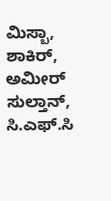ಮಿಸ್ಬಾ, ಶಾಕಿರ್, ಅಮೀರ್ ಸುಲ್ತಾನ್, ಸಿ.ಎಫ್.ಸಿ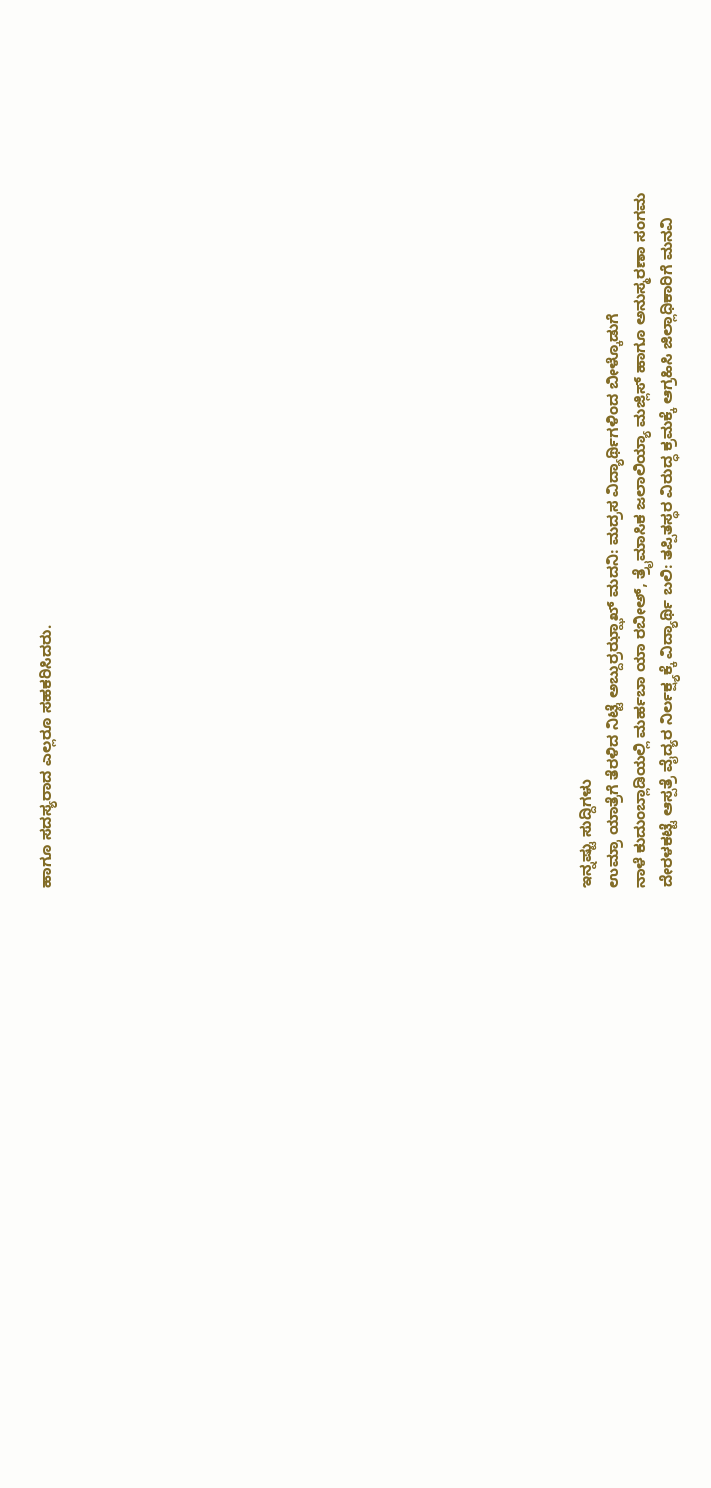ಹಾಗೂ ಸದಸ್ಯರಾದ ಎಲ್ಲರೂ ಸಹಕರಿಸಿದರು.



















ಇನ್ನಷ್ಟು ಸುದ್ದಿಗಳು
ಉಮ್ರಾ ಯಾತ್ರೆಗೆ ತೆರಳಿದ ನಿಟ್ಟೆ ಅಬ್ದುರ್ರಝ್ಝಾಖ್ ಮದನಿ: ಮದ್ರಸ ವಿದ್ಯಾರ್ಥಿಗಳಿಂದ ಬೀಳ್ಕೊಡುಗೆ
ನಾಳೆ ಕುದುಂಬ್ಲಾಡಿಯಲ್ಲಿ ಮರ್ಹಬಾ ಯಾ ರಬೀಅ್, ತ್ರೈಮಾಸಿಕ ಜಲಾಲಿಯ್ಯಾ ಮಜ್ಲಿಸ್ ಹಾಗೂ ಅನುಸ್ಮರಣಾ ಸಂಗಮ
ದೇರಳಕಟ್ಟೆ ಆಸ್ಪತ್ರೆ ವೈದ್ಯರ ನಿರ್ಲಕ್ಷ್ಯಕ್ಕೆ ವಿದ್ಯಾರ್ಥಿ ಬಲಿ: ತಪ್ಪಿತಸ್ಥರ ವಿರುದ್ಧ ಕ್ರಮಕ್ಕೆ ಆಗ್ರಹಿಸಿ ಜಿಲ್ಲಾಧಿಕಾರಿಗೆ ಮನವಿ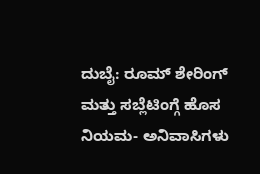ದುಬೈ: ರೂಮ್ ಶೇರಿಂಗ್ ಮತ್ತು ಸಬ್ಲೆಟಿಂಗ್ಗೆ ಹೊಸ ನಿಯಮ- ಅನಿವಾಸಿಗಳು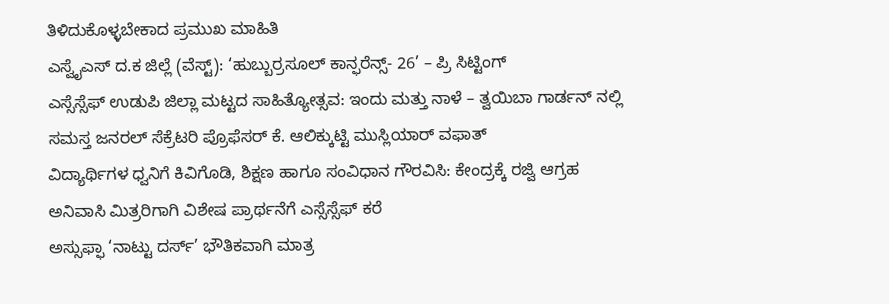ತಿಳಿದುಕೊಳ್ಳಬೇಕಾದ ಪ್ರಮುಖ ಮಾಹಿತಿ
ಎಸ್ವೈಎಸ್ ದ.ಕ ಜಿಲ್ಲೆ (ವೆಸ್ಟ್): ‘ಹುಬ್ಬುರ್ರಸೂಲ್ ಕಾನ್ಫರೆನ್ಸ್- 26’ – ಪ್ರಿ ಸಿಟ್ಟಿಂಗ್
ಎಸ್ಸೆಸ್ಸೆಫ್ ಉಡುಪಿ ಜಿಲ್ಲಾ ಮಟ್ಟದ ಸಾಹಿತ್ಯೋತ್ಸವ: ಇಂದು ಮತ್ತು ನಾಳೆ – ತ್ವಯಿಬಾ ಗಾರ್ಡನ್ ನಲ್ಲಿ
ಸಮಸ್ತ ಜನರಲ್ ಸೆಕ್ರೆಟರಿ ಪ್ರೊಫೆಸರ್ ಕೆ. ಆಲಿಕ್ಕುಟ್ಟಿ ಮುಸ್ಲಿಯಾರ್ ವಫಾತ್
ವಿದ್ಯಾರ್ಥಿಗಳ ಧ್ವನಿಗೆ ಕಿವಿಗೊಡಿ, ಶಿಕ್ಷಣ ಹಾಗೂ ಸಂವಿಧಾನ ಗೌರವಿಸಿ: ಕೇಂದ್ರಕ್ಕೆ ರಜ್ವಿ ಆಗ್ರಹ
ಅನಿವಾಸಿ ಮಿತ್ರರಿಗಾಗಿ ವಿಶೇಷ ಪ್ರಾರ್ಥನೆಗೆ ಎಸ್ಸೆಸ್ಸೆಫ್ ಕರೆ
ಅಸ್ಸುಫ್ಫಾ ‘ನಾಟ್ಟು ದರ್ಸ್’ ಭೌತಿಕವಾಗಿ ಮಾತ್ರ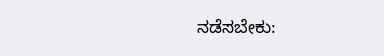ನಡೆಸಬೇಕು: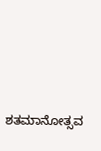ಶತಮಾನೋತ್ಸವ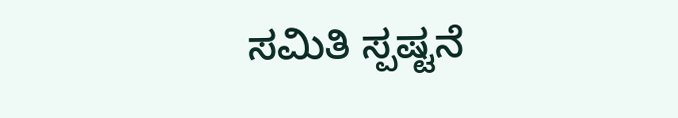ಸಮಿತಿ ಸ್ಪಷ್ಟನೆ